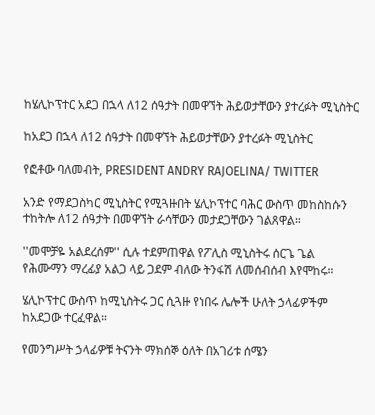ከሄሊኮፕተር አደጋ በኋላ ለ12 ሰዓታት በመዋኘት ሕይወታቸውን ያተረፉት ሚኒስትር

ከአደጋ በኋላ ለ12 ሰዓታት በመዋኘት ሕይወታቸውን ያተረፉት ሚኒስትር

የፎቶው ባለመብት, PRESIDENT ANDRY RAJOELINA/ TWITTER

አንድ የማደጋስካር ሚኒስትር የሚጓዙበት ሄሊኮፕተር ባሕር ውስጥ መከስከሱን ተከትሎ ለ12 ሰዓታት በመዋኘት ራሳቸውን መታደጋቸውን ገልጸዋል።

''መሞቻዬ አልደረሰም'' ሲሉ ተደምጠዋል የፖሊስ ሚኒስትሩ ሰርጌ ጌል የሕሙማን ማረፊያ አልጋ ላይ ጋደም ብለው ትንፋሽ ለመሰብሰብ እየሞከሩ።

ሄሊኮፕተር ውስጥ ከሚኒስትሩ ጋር ሲጓዙ የነበሩ ሌሎች ሁለት ኃላፊዎችም ከአደጋው ተርፈዋል።

የመንግሥት ኃላፊዎቹ ትናንት ማክሰኞ ዕለት በአገሪቱ ሰሜን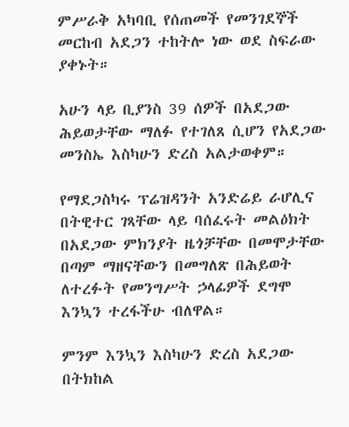ምሥራቅ አካባቢ የሰጠመች የመንገደኞች መርከብ አደጋን ተከትሎ ነው ወደ ስፍራው ያቀኑት።

አሁን ላይ ቢያንስ 39 ሰዎች በአደጋው ሕይወታቸው ማለፉ የተገለጸ ሲሆን የአደጋው መንስኤ እስካሁን ድረስ አልታወቀም።

የማደጋስካሩ ፕሬዝዳንት አንድሬይ ራሆሊና በትዊተር ገጻቸው ላይ ባሰፈሩት መልዕክት በአደጋው ምክንያት ዜጎቻቸው በመሞታቸው በጣም ማዘናቸውን በመግለጽ በሕይወት ለተረፉት የመንግሥት ኃላፊዎች ደግሞ እንኳን ተረፋችሁ ብለዋል።

ምንም እንኳን እስካሁን ድረስ አደጋው በትክከል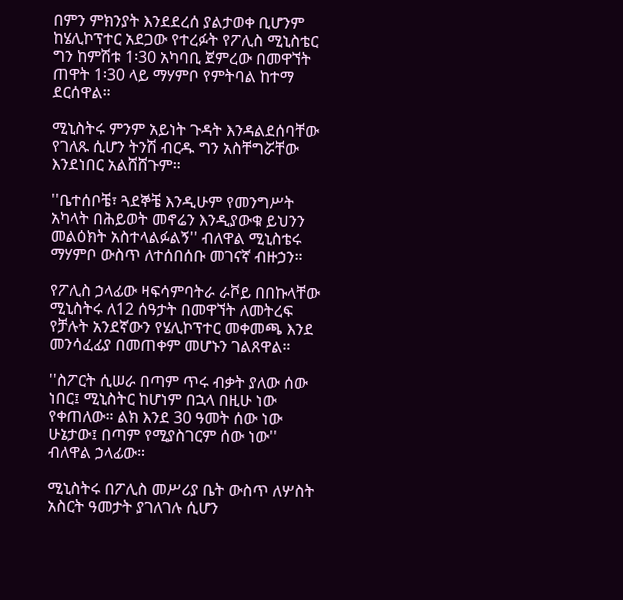በምን ምክንያት እንደደረሰ ያልታወቀ ቢሆንም ከሄሊኮፕተር አደጋው የተረፉት የፖሊስ ሚኒስቴር ግን ከምሽቱ 1፡30 አካባቢ ጀምረው በመዋኘት ጠዋት 1፡30 ላይ ማሃምቦ የምትባል ከተማ ደርሰዋል።

ሚኒስትሩ ምንም አይነት ጉዳት እንዳልደሰባቸው የገለጹ ሲሆን ትንሽ ብርዱ ግን አስቸግሯቸው እንደነበር አልሸሸጉም።

''ቤተሰቦቼ፣ ጓደኞቼ እንዲሁም የመንግሥት አካላት በሕይወት መኖሬን እንዲያውቁ ይህንን መልዕክት አስተላልፉልኝ'' ብለዋል ሚኒስቴሩ ማሃምቦ ውስጥ ለተሰበሰቡ መገናኛ ብዙኃን።

የፖሊስ ኃላፊው ዛፍሳምባትራ ራቮይ በበኩላቸው ሚኒስትሩ ለ12 ሰዓታት በመዋኘት ለመትረፍ የቻሉት አንደኛውን የሄሊኮፕተር መቀመጫ እንደ መንሳፈፊያ በመጠቀም መሆኑን ገልጸዋል።

''ስፖርት ሲሠራ በጣም ጥሩ ብቃት ያለው ሰው ነበር፤ ሚኒስትር ከሆነም በኋላ በዚሁ ነው የቀጠለው። ልክ እንደ 30 ዓመት ሰው ነው ሁኔታው፤ በጣም የሚያስገርም ሰው ነው'' ብለዋል ኃላፊው።

ሚኒስትሩ በፖሊስ መሥሪያ ቤት ውስጥ ለሦስት አስርት ዓመታት ያገለገሉ ሲሆን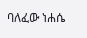ባለፈው ነሐሴ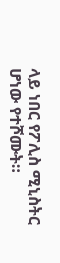ላይ ነበር የፖሊስ ሚኒስትር ሆነው የተሾሙት።